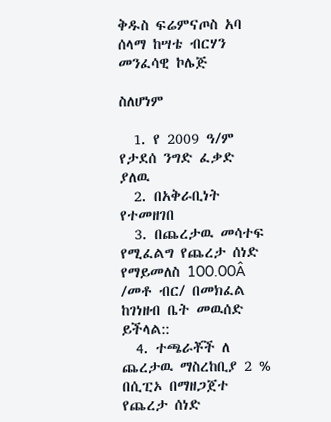ቅዱስ ፍሬምናጦስ አባ ሰላማ ከሣቴ ብርሃን መንፈሳዊ ኮሌጅ

ስለሆነም

  1. የ 2009 ዓ/ም የታደሰ ንግድ ፈቃድ ያለዉ
  2. በአቅራቢነት የተመዘገበ
  3. በጨረታዉ መሳተፍ የሚፈልግ የጨረታ ሰነድ የማይመለስ 100.00Â /መቶ ብር/ በመክፈል ከገነዘብ ቤት መዉሰድ ይችላል::
  4. ተጫራቾች ለ ጨረታዉ ማስረከቢያ 2 % በሲፒኦ በማዘጋጀተ የጨረታ ሰነድ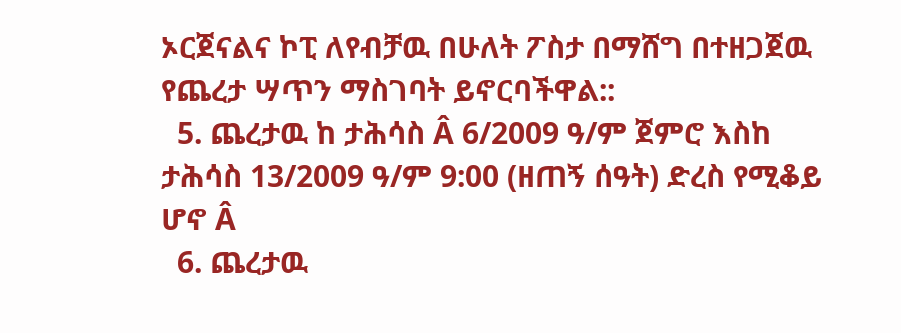ኦርጀናልና ኮፒ ለየብቻዉ በሁለት ፖስታ በማሸግ በተዘጋጀዉ የጨረታ ሣጥን ማስገባት ይኖርባችዋል::
  5. ጨረታዉ ከ ታሕሳስ Â 6/2009 ዓ/ም ጀምሮ እስከ ታሕሳስ 13/2009 ዓ/ም 9:00 (ዘጠኝ ሰዓት) ድረስ የሚቆይ ሆኖ Â
  6. ጨረታዉ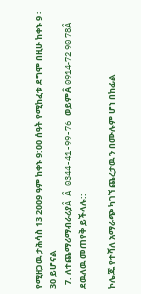የሚዘጋዉ ታሕሳስ 13 2009 ዓም ከቀኑ 9:00 ሰዓት የሚከፈቱ ደግሞ በዚሁ ከቀኑ 9 ፡30 ይሆናል
  7. ለተጨማሪማብራሪያÂ Â 0344-41-99-76 ወይምÂ 0914-72 90 78Â ደዉለዉ መጠየቅ ይችላሉ::

ኮሌጁ የተሻለ አማራጭ ካገኘ ጨረታዉ ን በሙሉም ሆነ በከፊል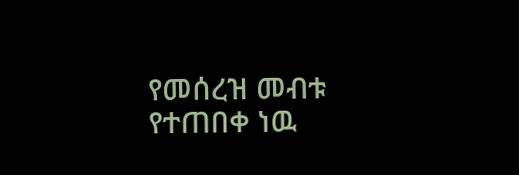የመሰረዝ መብቱ የተጠበቀ ነዉ